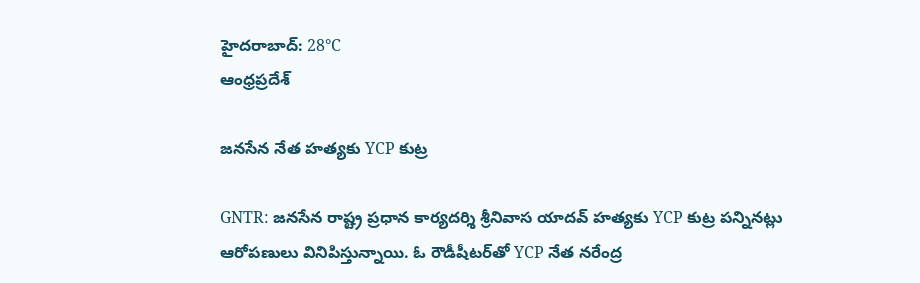హైదరాబాద్: 28°C
ఆంధ్రప్రదేశ్

జనసేన నేత హత్యకు YCP కుట్ర

GNTR: జనసేన రాష్ట్ర ప్రధాన కార్యదర్శి శ్రీనివాస యాదవ్ హత్యకు YCP కుట్ర పన్నినట్లు ఆరోపణులు వినిపిస్తున్నాయి. ఓ రౌడీషీటర్‌తో YCP నేత నరేంద్ర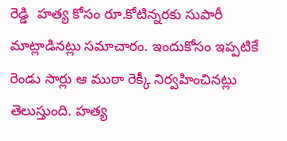రెడ్డి  హత్య కోసం రూ.కోటిన్నరకు సుపారీ మాట్లాడినట్లు సమాచారం. ఇందుకోసం ఇప్పటికే రెండు సార్లు ఆ ముఠా రెక్కీ నిర్వహించినట్లు తెలుస్తుంది. హత్య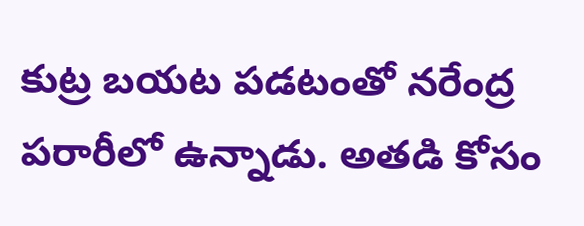కుట్ర బయట పడటంతో నరేంద్ర పరారీలో ఉన్నాడు. అతడి కోసం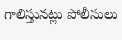గాలిస్తునట్లు పోలీసులు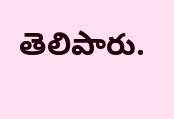తెలిపారు.